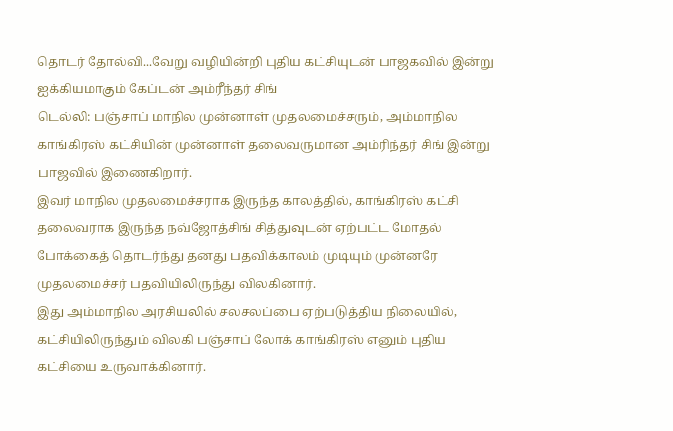தொடர் தோல்வி...வேறு வழியின்றி புதிய கட்சியுடன் பாஜகவில் இன்று ஐக்கியமாகும் கேப்டன் அம்ரீந்தர் சிங்
டெல்லி: பஞ்சாப் மாநில முன்னாள் முதலமைச்சரும், அம்மாநில காங்கிரஸ் கட்சியின் முன்னாள் தலைவருமான அம்ரிந்தர் சிங் இன்று பாஜவில் இணைகிறார்.
இவர் மாநில முதலமைச்சராக இருந்த காலத்தில், காங்கிரஸ் கட்சி தலைவராக இருந்த நவ்ஜோத்சிங் சித்துவுடன் ஏற்பட்ட மோதல் போக்கைத் தொடர்ந்து தனது பதவிக்காலம் முடியும் முன்னரே முதலமைச்சர் பதவியிலிருந்து விலகினார்.
இது அம்மாநில அரசியலில் சலசலப்பை ஏற்படுத்திய நிலையில், கட்சியிலிருந்தும் விலகி பஞ்சாப் லோக் காங்கிரஸ் எனும் புதிய கட்சியை உருவாக்கினார்.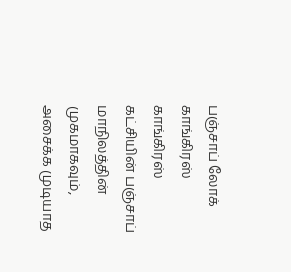பஞ்சாப் லோக் காங்கிரஸ்
காங்கிரஸ் கட்சியின் பஞ்சாப் மாநிலத்தின் முகமாகவும், அசைக்க முடியாத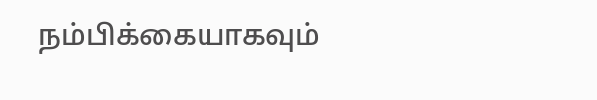நம்பிக்கையாகவும்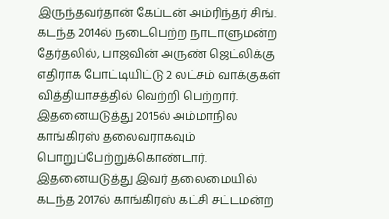இருந்தவர்தான் கேப்டன் அம்ரிந்தர் சிங். கடந்த 2014ல் நடைபெற்ற நாடாளுமன்ற தேர்தலில், பாஜவின் அருண் ஜெட்லிக்கு எதிராக போட்டியிட்டு 2 லட்சம் வாக்குகள் வித்தியாசத்தில் வெற்றி பெற்றார். இதனையடுத்து 2015ல் அம்மாநில காங்கிரஸ் தலைவராகவும் பொறுப்பேற்றுக்கொண்டார். இதனையடுத்து இவர் தலைமையில் கடந்த 2017ல் காங்கிரஸ் கட்சி சட்டமன்ற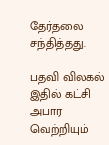தேர்தலை சந்தித்தது.

பதவி விலகல்
இதில் கட்சி அபார வெற்றியும்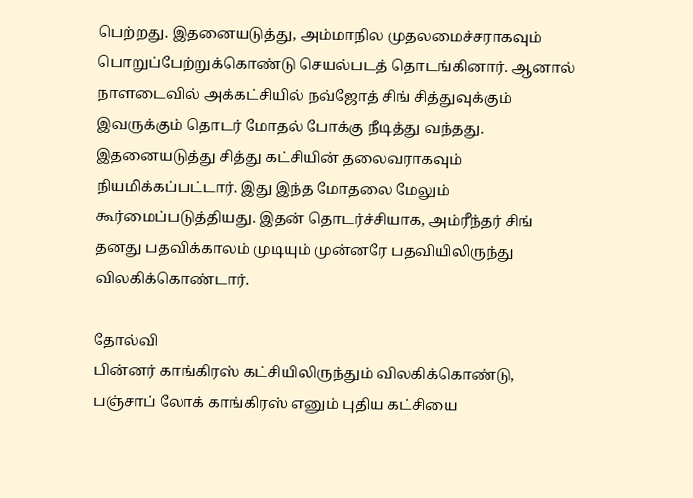பெற்றது. இதனையடுத்து, அம்மாநில முதலமைச்சராகவும் பொறுப்பேற்றுக்கொண்டு செயல்படத் தொடங்கினார். ஆனால் நாளடைவில் அக்கட்சியில் நவ்ஜோத் சிங் சித்துவுக்கும் இவருக்கும் தொடர் மோதல் போக்கு நீடித்து வந்தது. இதனையடுத்து சித்து கட்சியின் தலைவராகவும் நியமிக்கப்பட்டார். இது இந்த மோதலை மேலும் கூர்மைப்படுத்தியது. இதன் தொடர்ச்சியாக, அம்ரீந்தர் சிங் தனது பதவிக்காலம் முடியும் முன்னரே பதவியிலிருந்து விலகிக்கொண்டார்.

தோல்வி
பின்னர் காங்கிரஸ் கட்சியிலிருந்தும் விலகிக்கொண்டு, பஞ்சாப் லோக் காங்கிரஸ் எனும் புதிய கட்சியை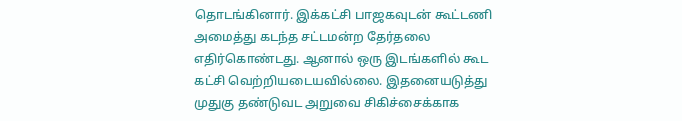தொடங்கினார். இக்கட்சி பாஜகவுடன் கூட்டணி அமைத்து கடந்த சட்டமன்ற தேர்தலை எதிர்கொண்டது. ஆனால் ஒரு இடங்களில் கூட கட்சி வெற்றியடையவில்லை. இதனையடுத்து முதுகு தண்டுவட அறுவை சிகிச்சைக்காக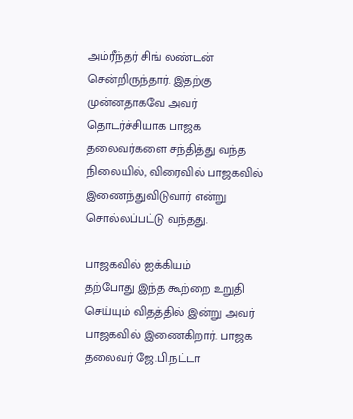அம்ரீந்தர் சிங் லண்டன் சென்றிருந்தார். இதற்கு முன்னதாகவே அவர் தொடர்ச்சியாக பாஜக தலைவர்களை சந்தித்து வந்த நிலையில், விரைவில் பாஜகவில் இணைந்துவிடுவார் என்று சொல்லப்பட்டு வந்தது.

பாஜகவில் ஐக்கியம்
தற்போது இந்த கூற்றை உறுதி செய்யும் விதத்தில் இன்று அவர் பாஜகவில் இணைகிறார். பாஜக தலைவர் ஜே.பி.நட்டா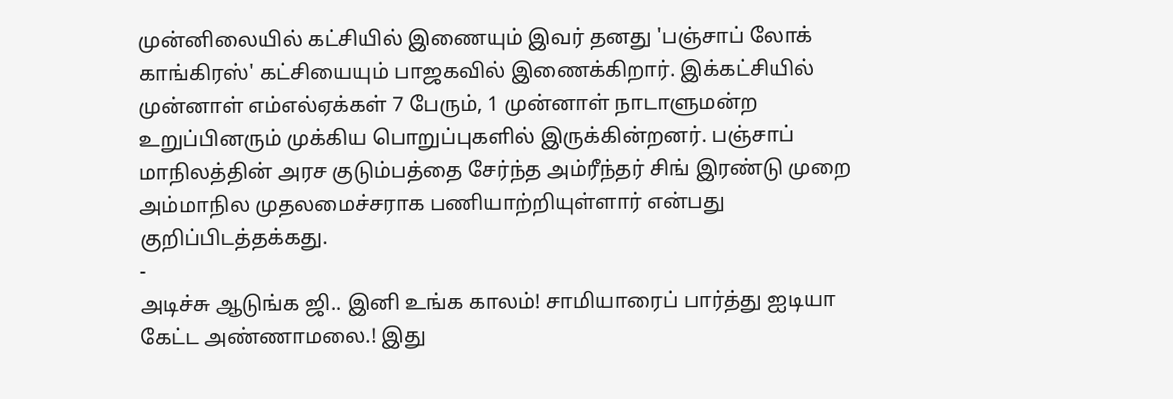முன்னிலையில் கட்சியில் இணையும் இவர் தனது 'பஞ்சாப் லோக் காங்கிரஸ்' கட்சியையும் பாஜகவில் இணைக்கிறார். இக்கட்சியில் முன்னாள் எம்எல்ஏக்கள் 7 பேரும், 1 முன்னாள் நாடாளுமன்ற உறுப்பினரும் முக்கிய பொறுப்புகளில் இருக்கின்றனர். பஞ்சாப் மாநிலத்தின் அரச குடும்பத்தை சேர்ந்த அம்ரீந்தர் சிங் இரண்டு முறை அம்மாநில முதலமைச்சராக பணியாற்றியுள்ளார் என்பது குறிப்பிடத்தக்கது.
-
அடிச்சு ஆடுங்க ஜி.. இனி உங்க காலம்! சாமியாரைப் பார்த்து ஐடியா கேட்ட அண்ணாமலை.! இது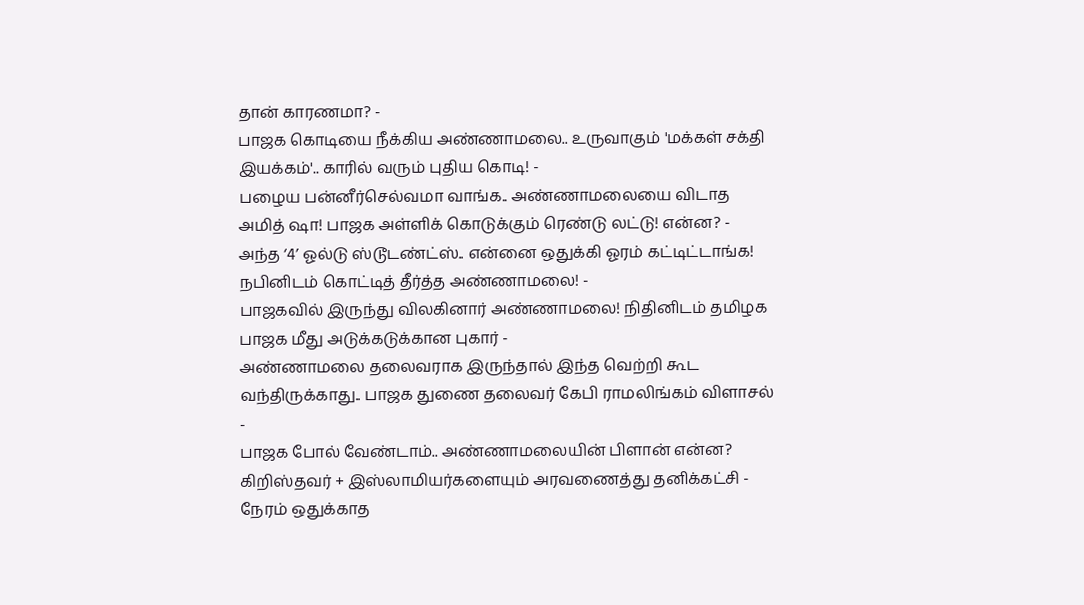தான் காரணமா? -
பாஜக கொடியை நீக்கிய அண்ணாமலை.. உருவாகும் 'மக்கள் சக்தி இயக்கம்'.. காரில் வரும் புதிய கொடி! -
பழைய பன்னீர்செல்வமா வாங்க.. அண்ணாமலையை விடாத அமித் ஷா! பாஜக அள்ளிக் கொடுக்கும் ரெண்டு லட்டு! என்ன? -
அந்த ‘4’ ஓல்டு ஸ்டூடண்ட்ஸ்.. என்னை ஒதுக்கி ஓரம் கட்டிட்டாங்க! நபினிடம் கொட்டித் தீர்த்த அண்ணாமலை! -
பாஜகவில் இருந்து விலகினார் அண்ணாமலை! நிதினிடம் தமிழக பாஜக மீது அடுக்கடுக்கான புகார் -
அண்ணாமலை தலைவராக இருந்தால் இந்த வெற்றி கூட வந்திருக்காது.. பாஜக துணை தலைவர் கேபி ராமலிங்கம் விளாசல் -
பாஜக போல் வேண்டாம்.. அண்ணாமலையின் பிளான் என்ன? கிறிஸ்தவர் + இஸ்லாமியர்களையும் அரவணைத்து தனிக்கட்சி -
நேரம் ஒதுக்காத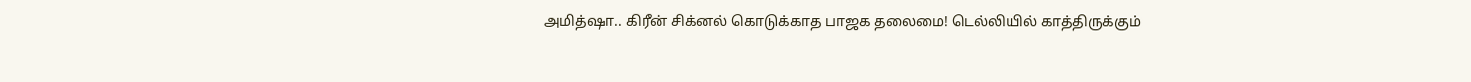அமித்ஷா.. கிரீன் சிக்னல் கொடுக்காத பாஜக தலைமை! டெல்லியில் காத்திருக்கும்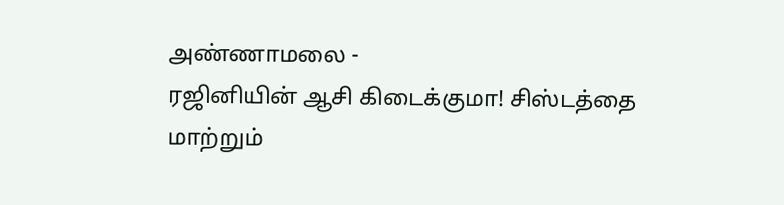அண்ணாமலை -
ரஜினியின் ஆசி கிடைக்குமா! சிஸ்டத்தை மாற்றும்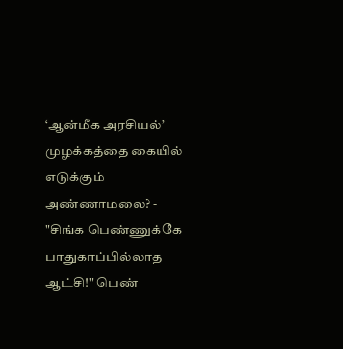‘ஆன்மீக அரசியல்’ முழக்கத்தை கையில் எடுக்கும் அண்ணாமலை? -
"சிங்க பெண்ணுக்கே பாதுகாப்பில்லாத ஆட்சி!" பெண்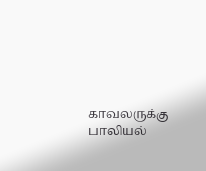காவலருக்கு பாலியல்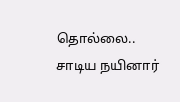தொல்லை.. சாடிய நயினார்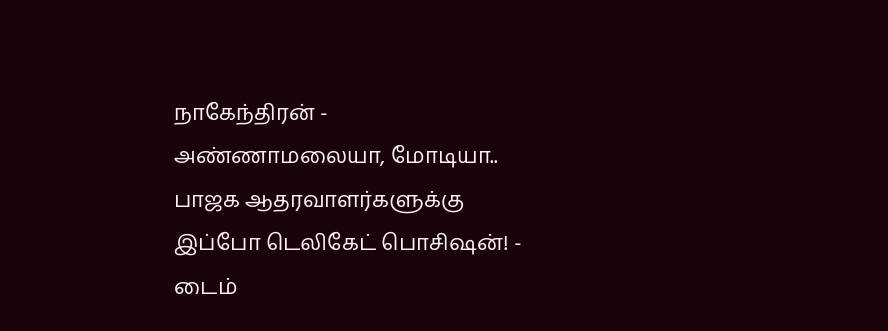நாகேந்திரன் -
அண்ணாமலையா, மோடியா.. பாஜக ஆதரவாளர்களுக்கு இப்போ டெலிகேட் பொசிஷன்! -
டைம்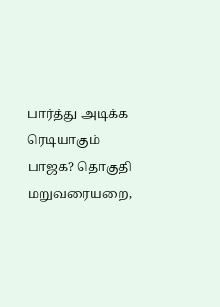பார்த்து அடிக்க ரெடியாகும் பாஜக? தொகுதி மறுவரையறை,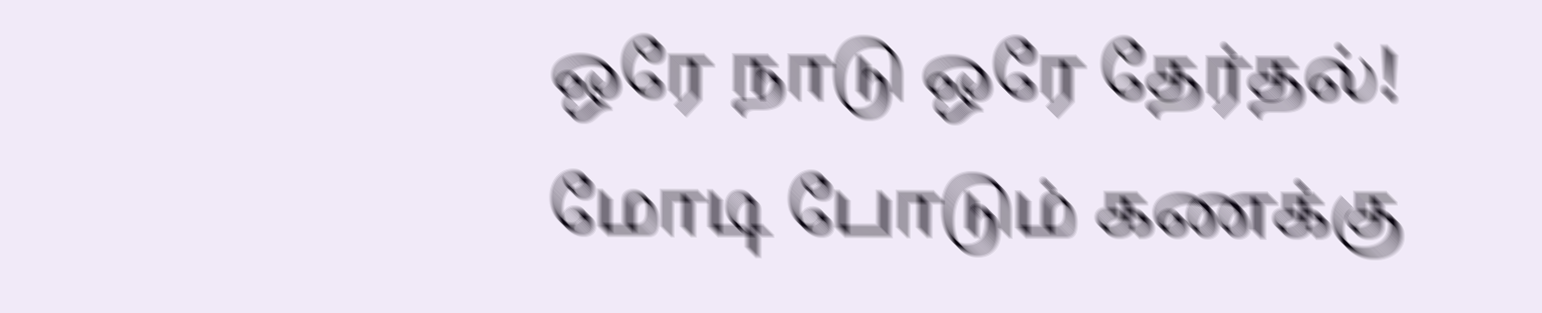ஒரே நாடு ஒரே தேர்தல்! மோடி போடும் கணக்கு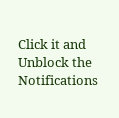Click it and Unblock the Notifications